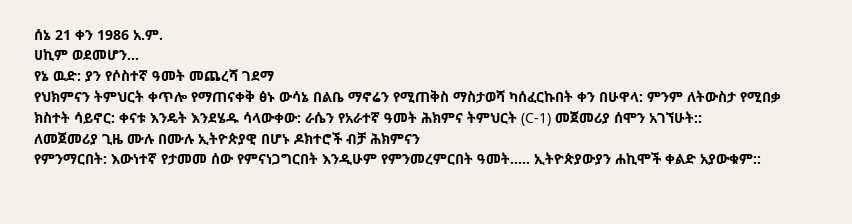ሰኔ 21 ቀን 1986 አ.ም.
ሀኪም ወደመሆን…
የኔ ዉድ: ያን የሶስተኛ ዓመት መጨረሻ ገደማ
የህክምናን ትምህርት ቀጥሎ የማጠናቀቅ ፅኑ ውሳኔ በልቤ ማኖሬን የሚጠቅስ ማስታወሻ ካሰፈርኩበት ቀን በሁዋላ: ምንም ለትውስታ የሚበቃ
ክስተት ሳይኖር: ቀናቱ እንዴት እንደሄዱ ሳላውቀው: ራሴን የአራተኛ ዓመት ሕክምና ትምህርት (C-1) መጀመሪያ ሰሞን አገኘሁት::
ለመጀመሪያ ጊዜ ሙሉ በሙሉ ኢትዮጵያዊ በሆኑ ዶክተሮች ብቻ ሕክምናን
የምንማርበት: እውነተኛ የታመመ ሰው የምናነጋግርበት እንዲሁም የምንመረምርበት ዓመት….. ኢትዮጵያውያን ሐኪሞች ቀልድ አያውቁም::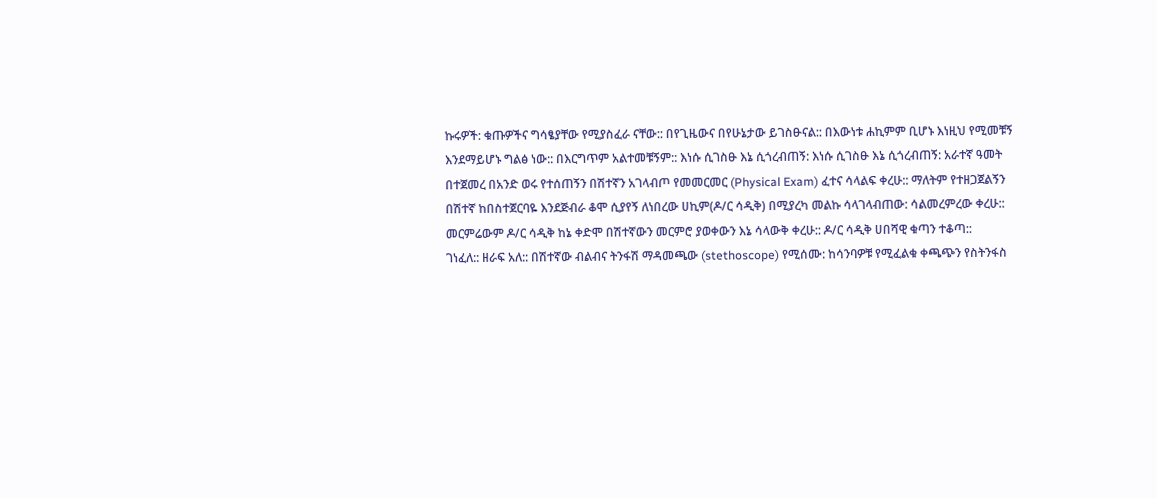ኩሩዎች: ቁጡዎችና ግሳፄያቸው የሚያስፈራ ናቸው:: በየጊዜውና በየሁኔታው ይገስፁናል:: በእውነቱ ሐኪምም ቢሆኑ እነዚህ የሚመቹኝ
እንደማይሆኑ ግልፅ ነው:: በእርግጥም አልተመቹኝም:: እነሱ ሲገስፁ እኔ ሲጎረብጠኝ: እነሱ ሲገስፁ እኔ ሲጎረብጠኝ: አራተኛ ዓመት
በተጀመረ በአንድ ወሩ የተሰጠኝን በሽተኛን አገላብጦ የመመርመር (Physical Exam) ፈተና ሳላልፍ ቀረሁ:: ማለትም የተዘጋጀልኝን
በሽተኛ ከበስተጀርባዬ እንደጅብራ ቆሞ ሲያየኝ ለነበረው ሀኪም(ዶ/ር ሳዲቅ) በሚያረካ መልኩ ሳላገላብጠው: ሳልመረምረው ቀረሁ::
መርምሬውም ዶ/ር ሳዲቅ ከኔ ቀድሞ በሽተኛውን መርምሮ ያወቀውን እኔ ሳላውቅ ቀረሁ:: ዶ/ር ሳዲቅ ሀበሻዊ ቁጣን ተቆጣ::
ገነፈለ:: ዘራፍ አለ:: በሽተኛው ብልብና ትንፋሽ ማዳመጫው (stethoscope) የሚሰሙ: ከሳንባዎቹ የሚፈልቁ ቀጫጭን የስትንፋስ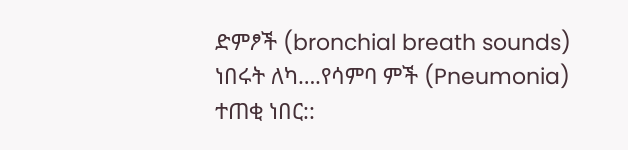ድምፆች (bronchial breath sounds) ነበሩት ለካ….የሳምባ ምች (Pneumonia) ተጠቂ ነበር::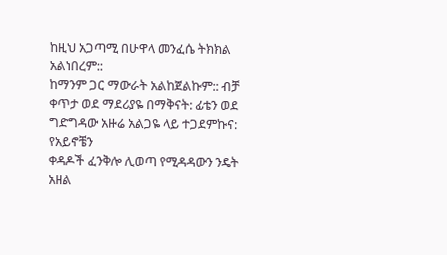ከዚህ አጋጣሚ በሁዋላ መንፈሴ ትክክል አልነበረም::
ከማንም ጋር ማውራት አልከጀልኩም:: ብቻ ቀጥታ ወደ ማደሪያዬ በማቅናት: ፊቴን ወደ ግድግዳው አዙሬ አልጋዬ ላይ ተጋደምኩና: የአይኖቼን
ቀዳዶች ፈንቅሎ ሊወጣ የሚዳዳውን ንዴት አዘል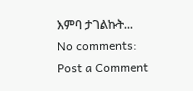እምባ ታገልኩት...
No comments:
Post a Comment